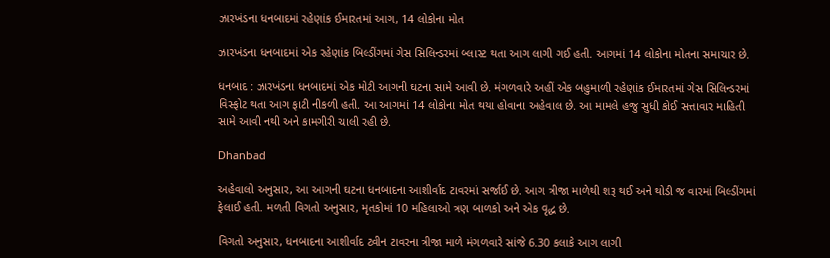ઝારખંડના ધનબાદમાં રહેણાંક ઈમારતમાં આગ, 14 લોકોના મોત

ઝારખંડના ધનબાદમાં એક રહેણાંક બિલ્ડીંગમાં ગેસ સિલિન્ડરમાં બ્લાસ્ટ થતા આગ લાગી ગઈ હતી. આગમાં 14 લોકોના મોતના સમાચાર છે.

ધનબાદ : ઝારખંડના ધનબાદમાં એક મોટી આગની ઘટના સામે આવી છે. મંગળવારે અહીં એક બહુમાળી રહેણાંક ઈમારતમાં ગેસ સિલિન્ડરમાં વિસ્ફોટ થતા આગ ફાટી નીકળી હતી. આ આગમાં 14 લોકોના મોત થયા હોવાના અહેવાલ છે. આ મામલે હજુ સુધી કોઈ સત્તાવાર માહિતી સામે આવી નથી અને કામગીરી ચાલી રહી છે.

Dhanbad

અહેવાલો અનુસાર, આ આગની ઘટના ધનબાદના આશીર્વાદ ટાવરમાં સર્જાઈ છે. આગ ત્રીજા માળેથી શરૂ થઈ અને થોડી જ વારમાં બિલ્ડીંગમાં ફેલાઈ હતી. મળતી વિગતો અનુસાર, મૃતકોમાં 10 મહિલાઓ ત્રણ બાળકો અને એક વૃદ્ધ છે.

વિગતો અનુસાર, ધનબાદના આશીર્વાદ ટ્વીન ટાવરના ત્રીજા માળે મંગળવારે સાંજે 6.30 કલાકે આગ લાગી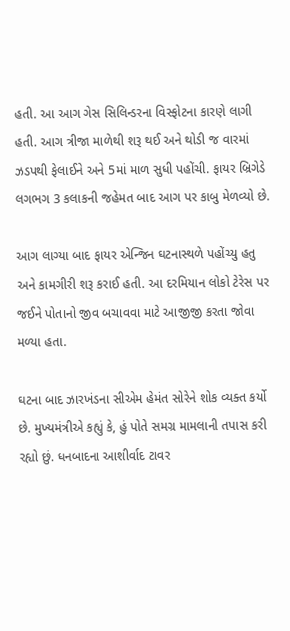હતી. આ આગ ગેસ સિલિન્ડરના વિસ્ફોટના કારણે લાગી હતી. આગ ત્રીજા માળેથી શરૂ થઈ અને થોડી જ વારમાં ઝડપથી ફેલાઈને અને 5માં માળ સુધી પહોંચી. ફાયર બ્રિગેડે લગભગ 3 કલાકની જહેમત બાદ આગ પર કાબુ મેળવ્યો છે.

આગ લાગ્યા બાદ ફાયર એન્જિન ઘટનાસ્થળે પહોંચ્યુ હતુ અને કામગીરી શરૂ કરાઈ હતી. આ દરમિયાન લોકો ટેરેસ પર જઈને પોતાનો જીવ બચાવવા માટે આજીજી કરતા જોવા મળ્યા હતા.

ઘટના બાદ ઝારખંડના સીએમ હેમંત સોરેને શોક વ્યક્ત કર્યો છે. મુખ્યમંત્રીએ કહ્યું કે, હું પોતે સમગ્ર મામલાની તપાસ કરી રહ્યો છું. ધનબાદના આશીર્વાદ ટાવર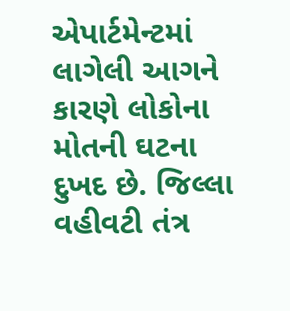એપાર્ટમેન્ટમાં લાગેલી આગને કારણે લોકોના મોતની ઘટના દુખદ છે. જિલ્લા વહીવટી તંત્ર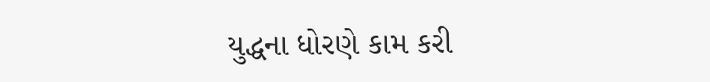યુદ્ધના ધોરણે કામ કરી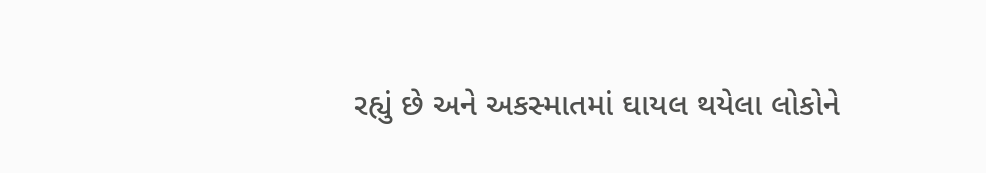રહ્યું છે અને અકસ્માતમાં ઘાયલ થયેલા લોકોને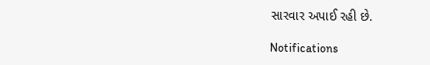સારવાર અપાઈ રહી છે.

Notifications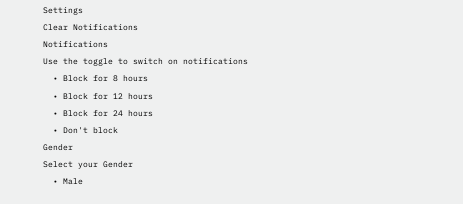Settings
Clear Notifications
Notifications
Use the toggle to switch on notifications
  • Block for 8 hours
  • Block for 12 hours
  • Block for 24 hours
  • Don't block
Gender
Select your Gender
  • Male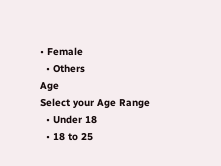• Female
  • Others
Age
Select your Age Range
  • Under 18
  • 18 to 25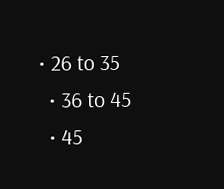• 26 to 35
  • 36 to 45
  • 45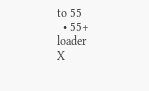to 55
  • 55+
loader
X